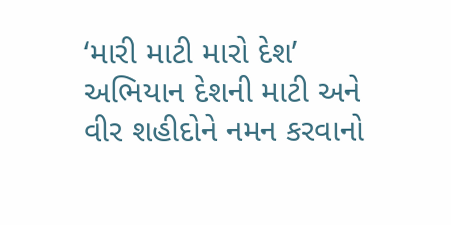‘મારી માટી મારો દેશ’ અભિયાન દેશની માટી અને વીર શહીદોને નમન કરવાનો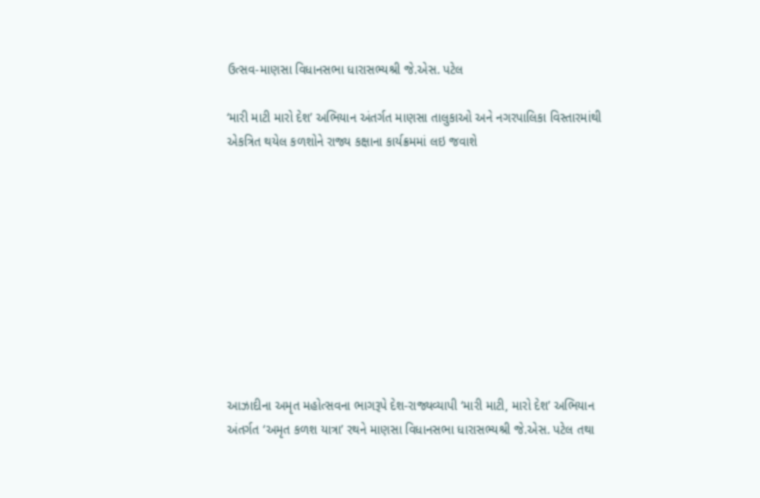ઉત્સવ-માણસા વિધાનસભા ધારાસભ્યશ્રી જે.એસ. પટેલ

‘મારી માટી મારો દેશ’ અભિયાન અંતર્ગત માણસા તાલુકાઓ અને નગરપાલિકા વિસ્તારમાંથી એકત્રિત થયેલ કળશોને રાજ્ય કક્ષાના કાર્યક્રમમાં લઇ જવાશે










આઝાદીના અમૃત મહોત્સવના ભાગરૂપે દેશ-રાજ્યવ્યાપી ‘મારી માટી, મારો દેશ’ અભિયાન અંતર્ગત ‘અમૃત કળશ યાત્રા’ રથને માણસા વિધાનસભા ધારાસભ્યશ્રી જે.એસ. પટેલ તથા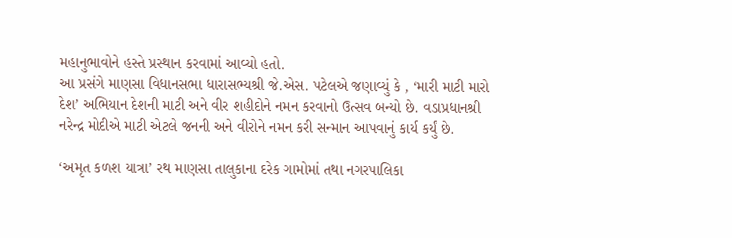મહાનુભાવોને હસ્તે પ્રસ્થાન કરવામાં આવ્યો હતો.
આ પ્રસંગે માણસા વિધાનસભા ધારાસભ્યશ્રી જે.એસ. પટેલએ જણાવ્યું કે , ‘મારી માટી મારો દેશ’ અભિયાન દેશની માટી અને વીર શહીદોને નમન કરવાનો ઉત્સવ બન્યો છે. વડાપ્રધાનશ્રી નરેન્દ્ર મોદીએ માટી એટલે જનની અને વીરોને નમન કરી સન્માન આપવાનું કાર્ય કર્યું છે.

‘અમૃત કળશ યાત્રા’ રથ માણસા તાલુકાના દરેક ગામોમાં તથા નગરપાલિકા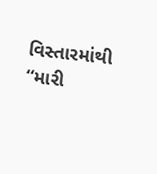વિસ્તારમાંથી “મારી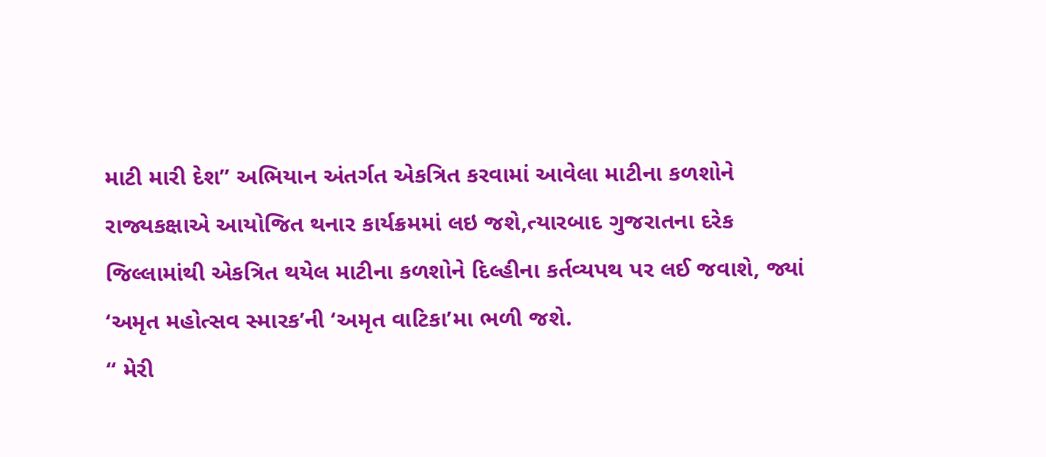માટી મારી દેશ” અભિયાન અંતર્ગત એકત્રિત કરવામાં આવેલા માટીના કળશોને રાજ્યકક્ષાએ આયોજિત થનાર કાર્યક્રમમાં લઇ જશે,ત્યારબાદ ગુજરાતના દરેક જિલ્લામાંથી એકત્રિત થયેલ માટીના કળશોને દિલ્હીના કર્તવ્યપથ પર લઈ જવાશે, જ્યાં ‘અમૃત મહોત્સવ સ્મારક’ની ‘અમૃત વાટિકા’મા ભળી જશે.
“ મેરી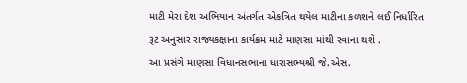માટી મેરા દેશ અભિયાન અંતર્ગત એકત્રિત થયેલ માટીના કળશને લઈ નિર્ધારિત રૂટ અનુસાર રાજ્યકક્ષાના કાર્યક્રમ માટે માણસા માંથી રવાના થશે .
આ પ્રસંગે માણસા વિધાનસભાના ધારાસભ્યશ્રી જે.એસ.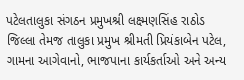પટેલતાલુકા સંગઠન પ્રમુખશ્રી લક્ષ્મણસિંહ રાઠોડ જિલ્લા તેમજ તાલુકા પ્રમુખ શ્રીમતી પ્રિયંકાબેન પટેલ, ગામના આગેવાનો, ભાજપાના કાર્યકર્તાઓ અને અન્ય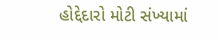હોદ્દેદારો મોટી સંખ્યામાં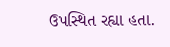ઉપસ્થિત રહ્યા હતા.